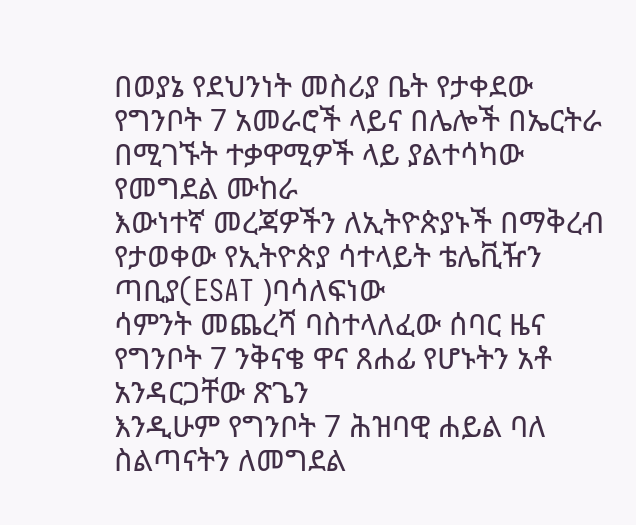በወያኔ የደህንነት መስሪያ ቤት የታቀደው የግንቦት 7 አመራሮች ላይና በሌሎች በኤርትራ በሚገኙት ተቃዋሚዎች ላይ ያልተሳካው የመግደል ሙከራ
እውነተኛ መረጃዎችን ለኢትዮጵያኑች በማቅረብ የታወቀው የኢትዮጵያ ሳተላይት ቴሌቪዥን ጣቢያ(ESAT )ባሳለፍነው
ሳምንት መጨረሻ ባስተላለፈው ሰባር ዜና የግንቦት 7 ንቅናቄ ዋና ጸሐፊ የሆኑትን አቶ አንዳርጋቸው ጽጌን
እንዲሁም የግንቦት 7 ሕዝባዊ ሐይል ባለ ስልጣናትን ለመግደል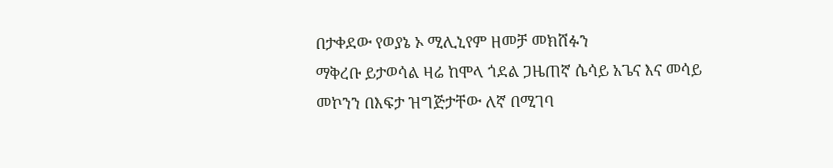በታቀደው የወያኔ ኦ ሚሊኒየም ዘመቻ መክሸፉን
ማቅረቡ ይታወሳል ዛሬ ከሞላ ጎደል ጋዜጠኛ ሴሳይ አጌና እና መሳይ መኮንን በእፍታ ዝግጅታቸው ለኛ በሚገባ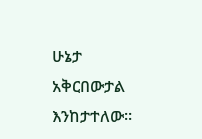ሁኔታ
አቅርበውታል እንከታተለው።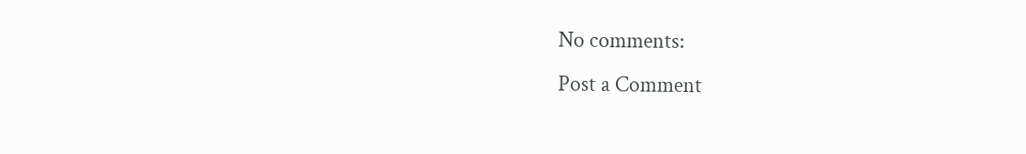No comments:
Post a Comment